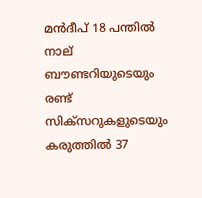മന്‍ദീപ് 18 പന്തില്‍ നാല് ബൗണ്ടറിയുടെയും രണ്ട് സിക്സറുകളുടെയും കരുത്തില്‍ 37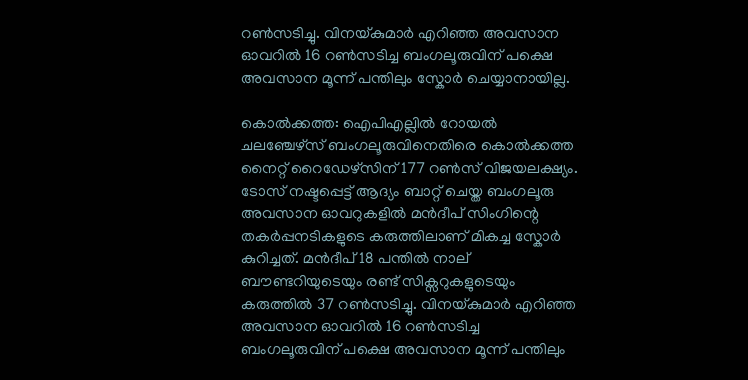റണ്‍സടിച്ചു. വിനയ്കുമാര്‍ എറിഞ്ഞ അവസാന ഓവറില്‍ 16 റണ്‍സടിച്ച ബംഗലൂരുവിന് പക്ഷെ അവസാന മൂന്ന് പന്തിലും സ്കോര്‍ ചെയ്യാനായില്ല.

കൊല്‍ക്കത്ത: ഐപിഎല്ലില്‍ റോയല്‍ ചലഞ്ചേഴ്സ് ബംഗലൂരുവിനെതിരെ കൊല്‍ക്കത്ത നൈറ്റ് റൈഡേഴ്സിന് 177 റണ്‍സ് വിജയലക്ഷ്യം. ടോസ് നഷ്ടപ്പെട്ട് ആദ്യം ബാറ്റ് ചെയ്ത ബംഗലൂരു അവസാന ഓവറുകളില്‍ മന്‍ദീപ് സിംഗിന്റെ തകര്‍പ്പനടികളുടെ കരുത്തിലാണ് മികച്ച സ്കോര്‍ കുറിച്ചത്. മന്‍ദീപ് 18 പന്തില്‍ നാല് ബൗണ്ടറിയുടെയും രണ്ട് സിക്സറുകളുടെയും കരുത്തില്‍ 37 റണ്‍സടിച്ചു. വിനയ്കുമാര്‍ എറിഞ്ഞ അവസാന ഓവറില്‍ 16 റണ്‍സടിച്ച ബംഗലൂരുവിന് പക്ഷെ അവസാന മൂന്ന് പന്തിലും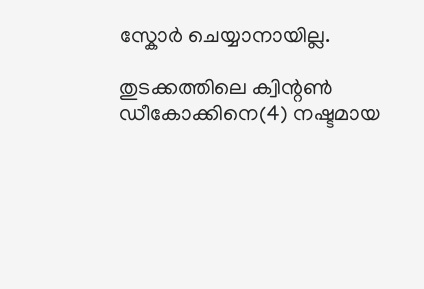സ്കോര്‍ ചെയ്യാനായില്ല.

തുടക്കത്തിലെ ക്വിന്റണ്‍ ഡീകോക്കിനെ(4) നഷ്ടമായ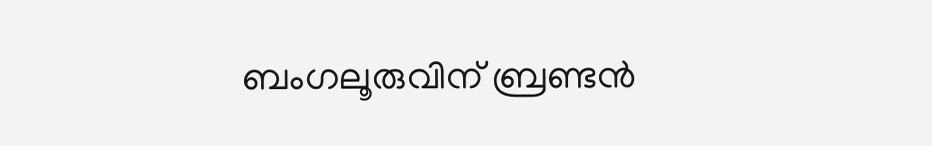ബംഗലൂരുവിന് ബ്രണ്ടന്‍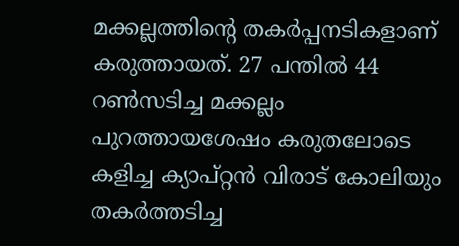മക്കല്ലത്തിന്റെ തകര്‍പ്പനടികളാണ് കരുത്തായത്. 27 പന്തില്‍ 44 റണ്‍സടിച്ച മക്കല്ലം പുറത്തായശേഷം കരുതലോടെ കളിച്ച ക്യാപ്റ്റന്‍ വിരാട് കോലിയും തകര്‍ത്തടിച്ച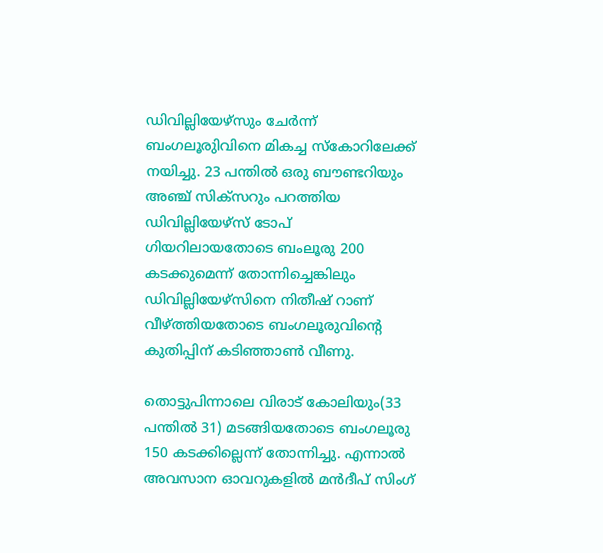ഡിവില്ലിയേഴ്സും ചേര്‍ന്ന് ബംഗലൂരുിവിനെ മികച്ച സ്കോറിലേക്ക് നയിച്ചു. 23 പന്തില്‍ ഒരു ബൗണ്ടറിയും അഞ്ച് സിക്സറും പറത്തിയ ഡിവില്ലിയേഴ്സ് ടോപ് ഗിയറിലായതോടെ ബംലൂരു 200 കടക്കുമെന്ന് തോന്നിച്ചെങ്കിലും ഡിവില്ലിയേഴ്സിനെ നിതീഷ് റാണ് വീഴ്ത്തിയതോടെ ബംഗലൂരുവിന്റെ കുതിപ്പിന് കടിഞ്ഞാണ്‍ വീണു.

തൊട്ടുപിന്നാലെ വിരാട് കോലിയും(33 പന്തില്‍ 31) മടങ്ങിയതോടെ ബംഗലൂരു 150 കടക്കില്ലെന്ന് തോന്നിച്ചു. എന്നാല്‍ അവസാന ഓവറുകളില്‍ മന്‍ദീപ് സിംഗ്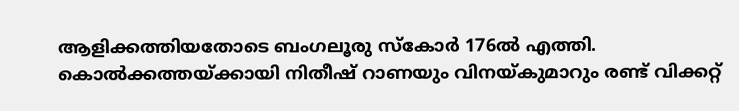ആളിക്കത്തിയതോടെ ബംഗലൂരു സ്കോര്‍ 176ല്‍ എത്തി. കൊല്‍ക്കത്തയ്ക്കായി നിതീഷ് റാണയും വിനയ്കുമാറും രണ്ട് വിക്കറ്റ്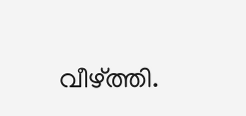വീഴ്ത്തി.